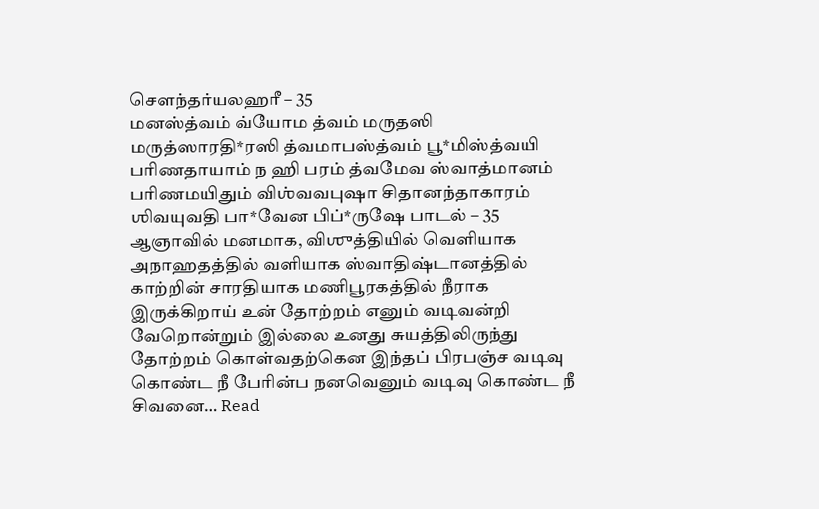சௌந்தர்யலஹரீ – 35
மனஸ்த்வம் வ்யோம த்வம் மருதஸி மருத்ஸாரதி*ரஸி த்வமாபஸ்த்வம் பூ*மிஸ்த்வயி பரிணதாயாம் ந ஹி பரம் த்வமேவ ஸ்வாத்மானம் பரிணமயிதும் விஶ்வவபுஷா சிதானந்தாகாரம் ஶிவயுவதி பா*வேன பிப்*ருஷே பாடல் – 35 ஆஞாவில் மனமாக, விஶுத்தியில் வெளியாக அநாஹதத்தில் வளியாக ஸ்வாதிஷ்டானத்தில் காற்றின் சாரதியாக மணிபூரகத்தில் நீராக இருக்கிறாய் உன் தோற்றம் எனும் வடிவன்றி வேறொன்றும் இல்லை உனது சுயத்திலிருந்து தோற்றம் கொள்வதற்கென இந்தப் பிரபஞ்ச வடிவு கொண்ட நீ பேரின்ப நனவெனும் வடிவு கொண்ட நீ சிவனை… Read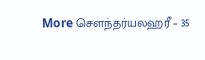More சௌந்தர்யலஹரீ – 35